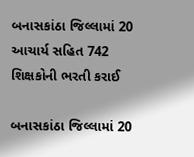બનાસકાંઠા જિલ્લામાં 20 આચાર્ય સહિત 742 શિક્ષકોની ભરતી કરાઈ

બનાસકાંઠા જિલ્લામાં 20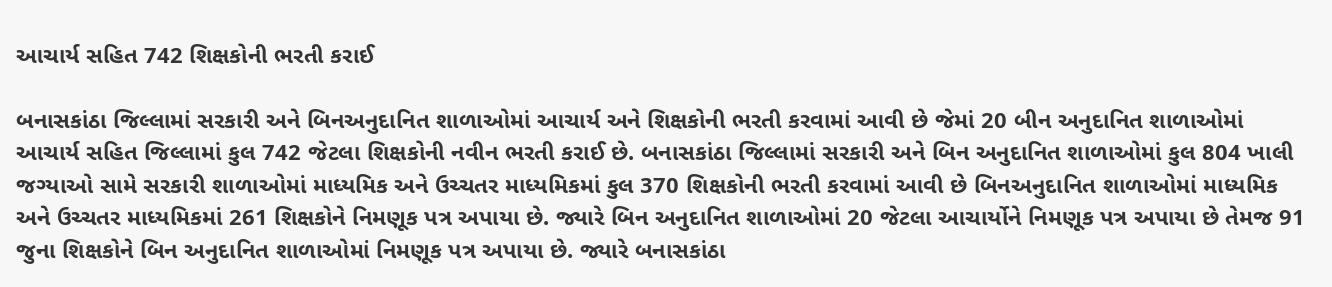આચાર્ય સહિત 742 શિક્ષકોની ભરતી કરાઈ

બનાસકાંઠા જિલ્લામાં સરકારી અને બિનઅનુદાનિત શાળાઓમાં આચાર્ય અને શિક્ષકોની ભરતી કરવામાં આવી છે જેમાં 20 બીન અનુદાનિત શાળાઓમાં આચાર્ય સહિત જિલ્લામાં કુલ 742 જેટલા શિક્ષકોની નવીન ભરતી કરાઈ છે. બનાસકાંઠા જિલ્લામાં સરકારી અને બિન અનુદાનિત શાળાઓમાં કુલ 804 ખાલી જગ્યાઓ સામે સરકારી શાળાઓમાં માધ્યમિક અને ઉચ્ચતર માધ્યમિકમાં કુલ 370 શિક્ષકોની ભરતી કરવામાં આવી છે બિનઅનુદાનિત શાળાઓમાં માધ્યમિક અને ઉચ્ચતર માધ્યમિકમાં 261 શિક્ષકોને નિમણૂક પત્ર અપાયા છે. જ્યારે બિન અનુદાનિત શાળાઓમાં 20 જેટલા આચાર્યોને નિમણૂક પત્ર અપાયા છે તેમજ 91 જુના શિક્ષકોને બિન અનુદાનિત શાળાઓમાં નિમણૂક પત્ર અપાયા છે. જ્યારે બનાસકાંઠા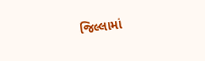જિલ્લામાં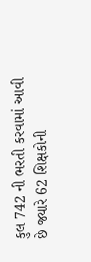કુલ 742 ની ભરતી કરવામાં આવી છે જ્યારે 62 શિક્ષકોની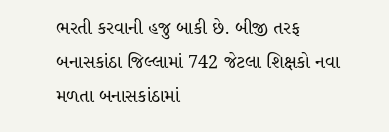ભરતી કરવાની હજુ બાકી છે. બીજી તરફ બનાસકાંઠા જિલ્લામાં 742 જેટલા શિક્ષકો નવા મળતા બનાસકાંઠામાં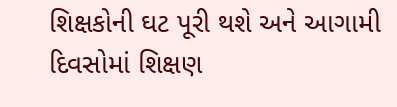શિક્ષકોની ઘટ પૂરી થશે અને આગામી દિવસોમાં શિક્ષણ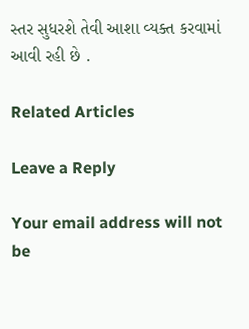સ્તર સુધરશે તેવી આશા વ્યક્ત કરવામાં આવી રહી છે .

Related Articles

Leave a Reply

Your email address will not be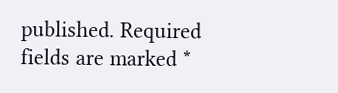published. Required fields are marked *